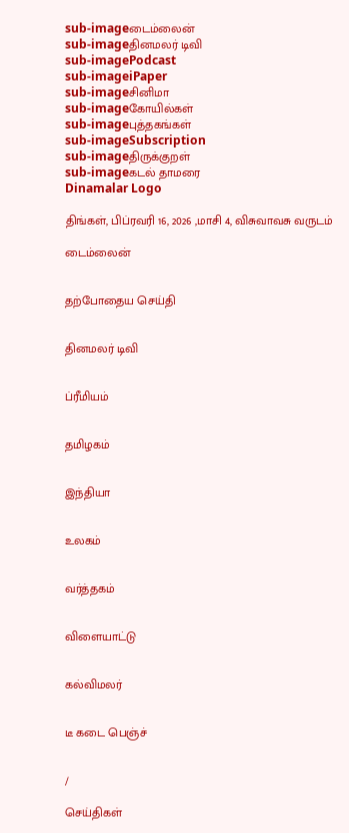sub-imageடைம்லைன்
sub-imageதினமலர் டிவி
sub-imagePodcast
sub-imageiPaper
sub-imageசினிமா
sub-imageகோயில்கள்
sub-imageபுத்தகங்கள்
sub-imageSubscription
sub-imageதிருக்குறள்
sub-imageகடல் தாமரை
Dinamalar Logo

திங்கள், பிப்ரவரி 16, 2026 ,மாசி 4, விசுவாவசு வருடம்

டைம்லைன்


தற்போதைய செய்தி


தினமலர் டிவி


ப்ரீமியம்


தமிழகம்


இந்தியா


உலகம்


வர்த்தகம்


விளையாட்டு


கல்விமலர்


டீ கடை பெஞ்ச்


/

செய்திகள்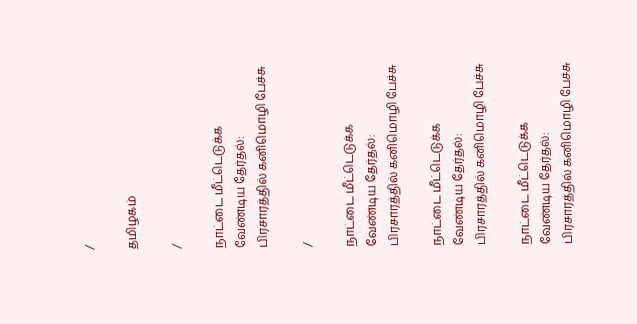/

தமிழகம்

/

நாட்டை மீட்டெடுக்க வேண்டிய தேர்தல்: பிரசாரத்தில் கனிமொழி பேச்சு

/

நாட்டை மீட்டெடுக்க வேண்டிய தேர்தல்: பிரசாரத்தில் கனிமொழி பேச்சு

நாட்டை மீட்டெடுக்க வேண்டிய தேர்தல்: பிரசாரத்தில் கனிமொழி பேச்சு

நாட்டை மீட்டெடுக்க வேண்டிய தேர்தல்: பிரசாரத்தில் கனிமொழி பேச்சு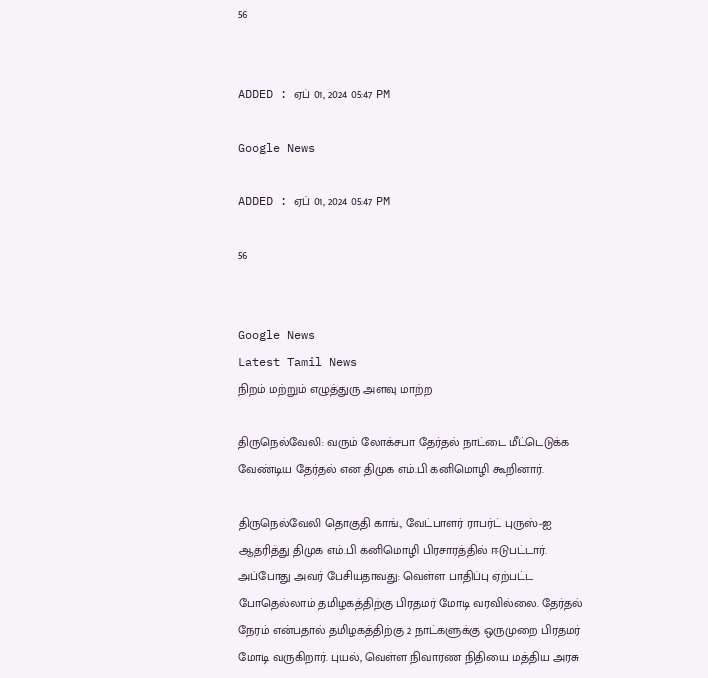56


ADDED : ஏப் 01, 2024 05:47 PM

Google News

ADDED : ஏப் 01, 2024 05:47 PM

56


Google News
Latest Tamil News
நிறம் மற்றும் எழுத்துரு அளவு மாற்ற

திருநெல்வேலி: வரும் லோக்சபா தேர்தல் நாட்டை மீட்டெடுக்க வேண்டிய தேர்தல் என திமுக எம்.பி கனிமொழி கூறினார்.

திருநெல்வேலி தொகுதி காங்., வேட்பாளர் ராபர்ட் புருஸ்-ஐ ஆதரித்து திமுக எம்.பி கனிமொழி பிரசாரத்தில் ஈடுபட்டார். அப்போது அவர் பேசியதாவது: வெள்ள பாதிப்பு ஏற்பட்ட போதெல்லாம் தமிழகத்திற்கு பிரதமர் மோடி வரவில்லை. தேர்தல் நேரம் என்பதால் தமிழகத்திற்கு 2 நாட்களுக்கு ஒருமுறை பிரதமர் மோடி வருகிறார். புயல், வெள்ள நிவாரண நிதியை மத்திய அரசு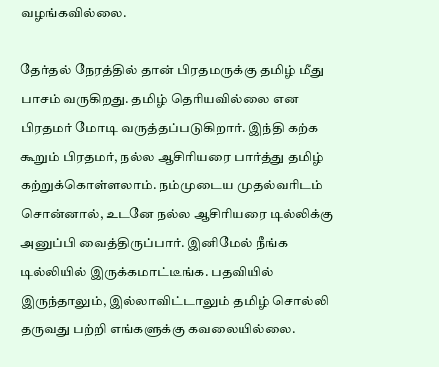வழங்கவில்லை.

தேர்தல் நேரத்தில் தான் பிரதமருக்கு தமிழ் மீது பாசம் வருகிறது. தமிழ் தெரியவில்லை என பிரதமர் மோடி வருத்தப்படுகிறார். இந்தி கற்க கூறும் பிரதமர், நல்ல ஆசிரியரை பார்த்து தமிழ் கற்றுக்கொள்ளலாம். நம்முடைய முதல்வரிடம் சொன்னால், உடனே நல்ல ஆசிரியரை டில்லிக்கு அனுப்பி வைத்திருப்பார். இனிமேல் நீங்க டில்லியில் இருக்கமாட்டீங்க. பதவியில் இருந்தாலும், இல்லாவிட்டாலும் தமிழ் சொல்லி தருவது பற்றி எங்களுக்கு கவலையில்லை.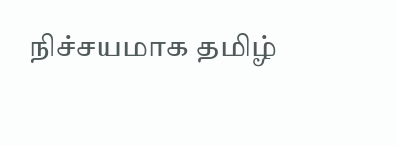நிச்சயமாக தமிழ்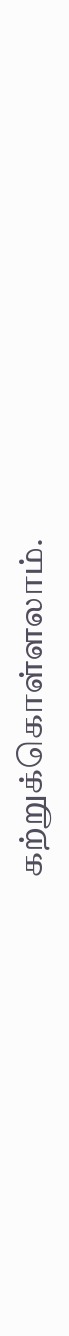கற்றுக்கொள்ளலாம்.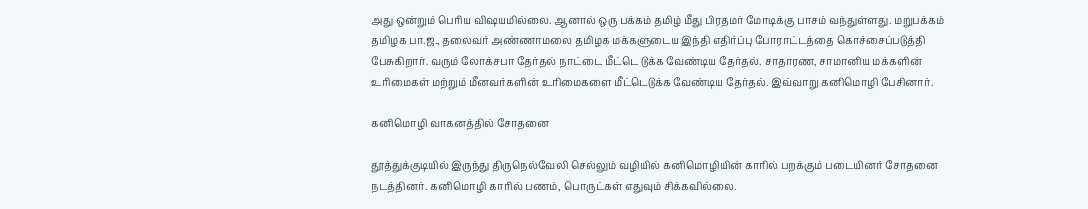அது ஒன்றும் பெரிய விஷயமில்லை. ஆனால் ஒரு பக்கம் தமிழ் மீது பிரதமர் மோடிக்கு பாசம் வந்துள்ளது. மறுபக்கம் தமிழக பா.ஜ., தலைவர் அண்ணாமலை தமிழக மக்களுடைய இந்தி எதிர்ப்பு போராட்டத்தை கொச்சைப்படுத்தி பேசுகிறார். வரும் லோக்சபா தேர்தல் நாட்டை மீட்டெ டுக்க வேண்டிய தேர்தல். சாதாரண, சாமானிய மக்களின் உரிமைகள் மற்றும் மீனவர்களின் உரிமைகளை மீட்டெடுக்க வேண்டிய தேர்தல். இவ்வாறு கனிமொழி பேசினார்.

கனிமொழி வாகனத்தில் சோதனை

தூத்துக்குடியில் இருந்து திருநெல்வேலி செல்லும் வழியில் கனிமொழியின் காரில் பறக்கும் படையினர் சோதனை நடத்தினர். கனிமொழி காரில் பணம், பொருட்கள் எதுவும் சிக்கவில்லை.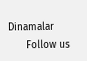Dinamalar
      Follow us